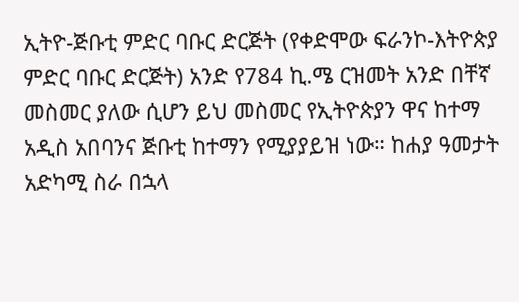ኢትዮ-ጅቡቲ ምድር ባቡር ድርጅት (የቀድሞው ፍራንኮ-እትዮጵያ ምድር ባቡር ድርጅት) አንድ የ784 ኪ.ሜ ርዝመት አንድ በቸኛ መስመር ያለው ሲሆን ይህ መስመር የኢትዮጵያን ዋና ከተማ አዲስ አበባንና ጅቡቲ ከተማን የሚያያይዝ ነው። ከሐያ ዓመታት አድካሚ ስራ በኋላ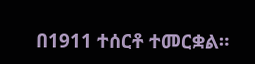በ1911 ተሰርቶ ተመርቋል።